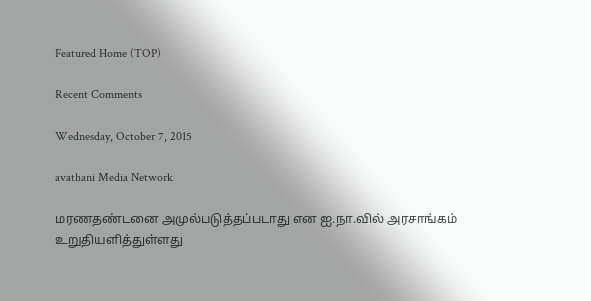Featured Home (TOP)

Recent Comments

Wednesday, October 7, 2015

avathani Media Network

மரணதண்டனை அமுல்படுத்தப்படாது என ஐ.நா.வில் அரசாங்கம் உறுதியளித்துள்ளது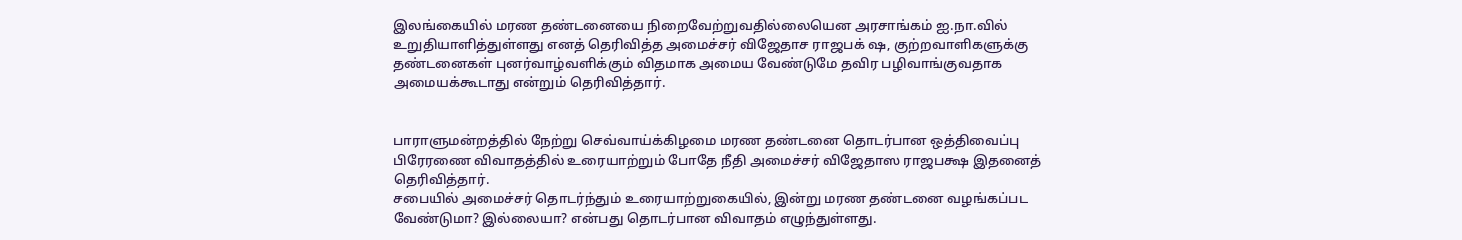இலங்கையில் மரண தண்டனையை நிறைவேற்றுவதில்லையென அரசாங்கம் ஐ.நா.வில் உறுதியாளித்துள்ளது எனத் தெரிவித்த அமைச்சர் விஜேதாச ராஜபக் ஷ, குற்றவாளிகளுக்கு
தண்டனைகள் புனர்வாழ்வளிக்கும் விதமாக அமைய வேண்டுமே தவிர பழிவாங்குவதாக அமையக்கூடாது என்றும் தெரிவித்தார்.


பாராளுமன்றத்தில் நேற்று செவ்வாய்க்கிழமை மரண தண்டனை தொடர்பான ஒத்திவைப்பு பிரேரணை விவாதத்தில் உரையாற்றும் போதே நீதி அமைச்சர் விஜேதாஸ ராஜபக்ஷ இதனைத் தெரிவித்தார்.
சபையில் அமைச்சர் தொடர்ந்தும் உரையாற்றுகையில், இன்று மரண தண்டனை வழங்கப்பட வேண்டுமா? இல்லையா? என்பது தொடர்பான விவாதம் எழுந்துள்ளது.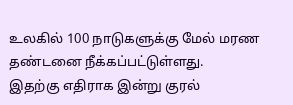உலகில் 100 நாடுகளுக்கு மேல் மரண தண்டனை நீக்கப்பட்டுள்ளது.
இதற்கு எதிராக இன்று குரல்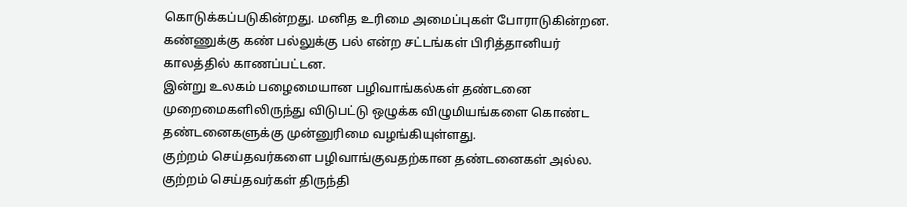கொடுக்கப்படுகின்றது. மனித உரிமை அமைப்புகள் போராடுகின்றன. கண்ணுக்கு கண் பல்லுக்கு பல் என்ற சட்டங்கள் பிரித்தானியர் காலத்தில் காணப்பட்டன.
இன்று உலகம் பழைமையான பழிவாங்கல்கள் தண்டனை முறைமைகளிலிருந்து விடுபட்டு ஒழுக்க விழுமியங்களை கொண்ட தண்டனைகளுக்கு முன்னுரிமை வழங்கியுள்ளது.
குற்றம் செய்தவர்களை பழிவாங்குவதற்கான தண்டனைகள் அல்ல. குற்றம் செய்தவர்கள் திருந்தி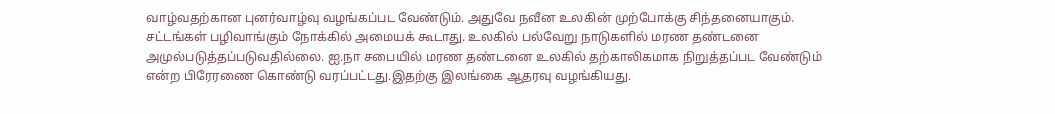வாழ்வதற்கான புனர்வாழ்வு வழங்கப்பட வேண்டும். அதுவே நவீன உலகின் முற்போக்கு சிந்தனையாகும்.
சட்டங்கள் பழிவாங்கும் நோக்கில் அமையக் கூடாது. உலகில் பல்வேறு நாடுகளில் மரண தண்டனை அமுல்படுத்தப்படுவதில்லை. ஐ.நா சபையில் மரண தண்டனை உலகில் தற்காலிகமாக நிறுத்தப்பட வேண்டும் என்ற பிரேரணை கொண்டு வரப்பட்டது.இதற்கு இலங்கை ஆதரவு வழங்கியது.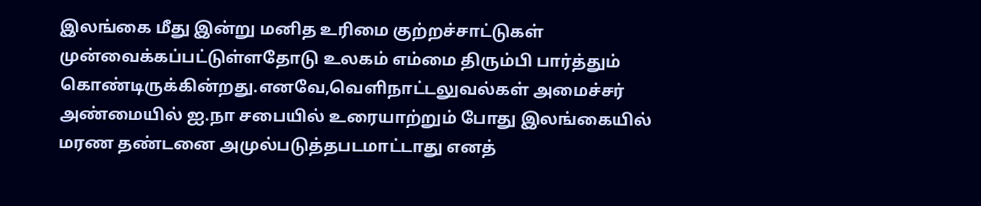இலங்கை மீது இன்று மனித உரிமை குற்றச்சாட்டுகள் முன்வைக்கப்பட்டுள்ளதோடு உலகம் எம்மை திரும்பி பார்த்தும் கொண்டிருக்கின்றது.எனவே,வெளிநாட்டலுவல்கள் அமைச்சர் அண்மையில் ஐ.நா சபையில் உரையாற்றும் போது இலங்கையில் மரண தண்டனை அமுல்படுத்தபடமாட்டாது எனத்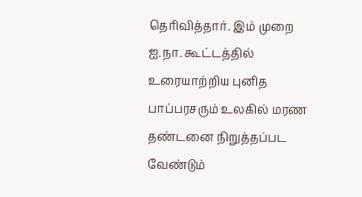தெரிவித்தார். இம் முறை ஐ.நா. கூட்டத்தில் உரையாற்றிய புனித பாப்பரசரும் உலகில் மரண தண்டனை நிறுத்தப்பட வேண்டும்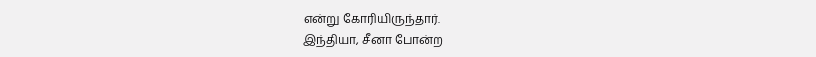என்று கோரியிருந்தார்.
இந்தியா, சீனா போன்ற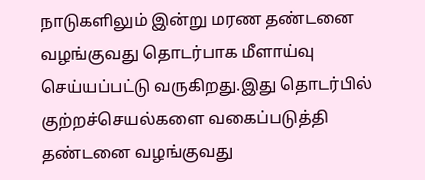நாடுகளிலும் இன்று மரண தண்டனை வழங்குவது தொடர்பாக மீளாய்வு செய்யப்பட்டு வருகிறது.இது தொடர்பில் குற்றச்செயல்களை வகைப்படுத்தி தண்டனை வழங்குவது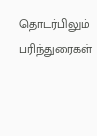தொடர்பிலும் பரிந்துரைகள்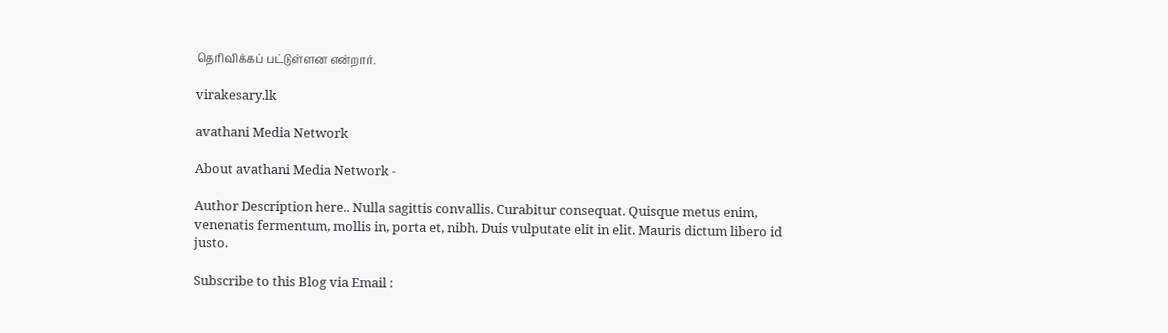தெரிவிக்கப் பட்டுள்ளன என்றார்.

virakesary.lk

avathani Media Network

About avathani Media Network -

Author Description here.. Nulla sagittis convallis. Curabitur consequat. Quisque metus enim, venenatis fermentum, mollis in, porta et, nibh. Duis vulputate elit in elit. Mauris dictum libero id justo.

Subscribe to this Blog via Email :